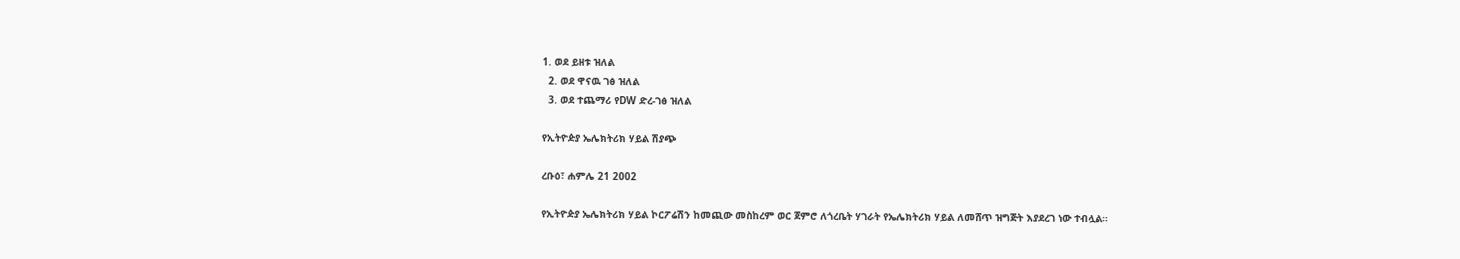1. ወደ ይዘቱ ዝለል
  2. ወደ ዋናዉ ገፅ ዝለል
  3. ወደ ተጨማሪ የDW ድረ-ገፅ ዝለል

የኢትዮዽያ ኤሌክትሪክ ሃይል ሽያጭ

ረቡዕ፣ ሐምሌ 21 2002

የኢትዮዽያ ኤሌክትሪክ ሃይል ኮርፖሬሽን ከመጪው መስከረም ወር ጀምሮ ለጎረቤት ሃገራት የኤሌክትሪክ ሃይል ለመሸጥ ዝግጅት እያደረገ ነው ተብሏል።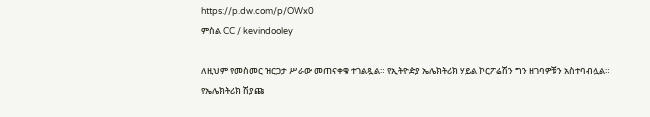https://p.dw.com/p/OWx0
ምስል CC / kevindooley

ለዚህም የመስመር ዝርጋታ ሥራው መጠናቀቁ ተገልጿል። የኢትዮዽያ ኤሌክትሪክ ሃይል ኮርፖሬሽን ግን ዘገባዎቹን አስተባብሏል። የኤሌክትሪክ ሽያጩ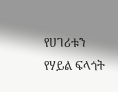የሀገሪቱን የሃይል ፍላጎት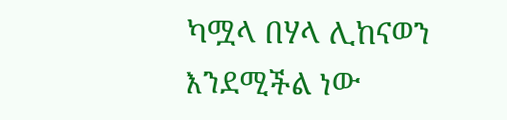ካሟላ በሃላ ሊከናወን እንደሚችል ነው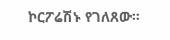ኮርፖሬሽኑ የገለጸው።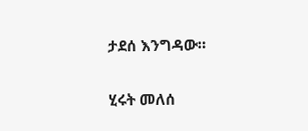ታደሰ እንግዳው።

ሂሩት መለሰ